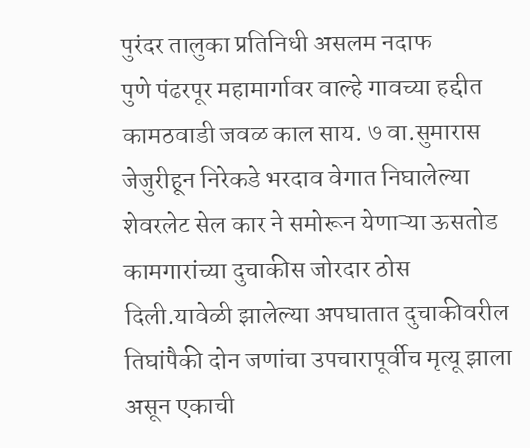पुरंदर तालुका प्रतिनिधी असलम नदाफ
पुणे पंढरपूर महामार्गावर वाल्हे गावच्या हद्दीत कामठवाडी जवळ काल साय. ७ वा.सुमारास जेजुरीहून निरेकडे भरदाव वेगात निघालेल्या शेवरलेट सेल कार ने समोरून येणाऱ्या ऊसतोड कामगारांच्या दुचाकीस जोरदार ठोस दिली.यावेळी झालेल्या अपघातात दुचाकीवरील तिघांपैकी दोन जणांचा उपचारापूर्वीच मृत्यू झाला असून एकाची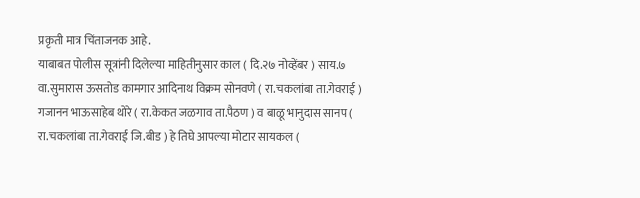प्रकृती मात्र चिंताजनक आहे.
याबाबत पोलीस सूत्रांनी दिलेल्या माहितीनुसार काल ( दि.२७ नोव्हेंबर ) साय.७ वा.सुमारास ऊसतोड कामगार आदिनाथ विक्रम सोनवणे ( रा.चकलांबा ता.गेवराई ) गजानन भाऊसाहेब थोरे ( रा.केकत जळगाव ता.पैठण ) व बाळू भानुदास सानप ( रा.चकलांबा ता.गेवराई जि.बीड ) हे तिघे आपल्या मोटार सायकल (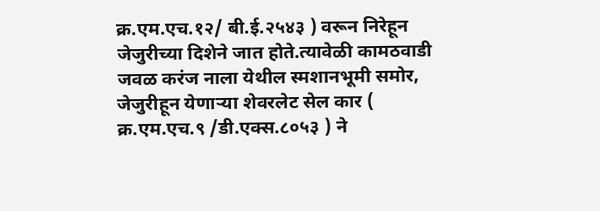क्र.एम.एच.१२/ बी.ई.२५४३ ) वरून निरेहून जेजुरीच्या दिशेने जात होते.त्यावेळी कामठवाडी जवळ करंज नाला येथील स्मशानभूमी समोर, जेजुरीहून येणाऱ्या शेवरलेट सेल कार ( क्र.एम.एच.९ /डी.एक्स.८०५३ ) ने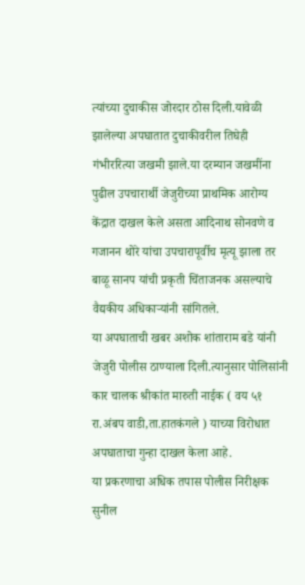त्यांच्या दुचाकीस जोरदार ठोस दिली.यावेळी झालेल्या अपघातात दुचाकीवरील तिघेही गंभीररित्या जखमी झाले.या दरम्यान जखमींना पुढील उपचारार्थी जेजुरीच्या प्राथमिक आरोग्य केंद्रात दाखल केले असता आदिनाथ सोनवणे व गजानन थोरे यांचा उपचारापूर्वीच मृत्यू झाला तर बाळू सानप यांची प्रकृती चिंताजनक असल्याचे वैद्यकीय अधिकाऱ्यांनी सांगितले.
या अपघाताची खबर अशोक शांताराम बडे यांनी जेजुरी पोलीस ठाण्याला दिली.त्यानुसार पोलिसांनी कार चालक श्रीकांत मारुती नाईक ( वय ५१ रा.अंबप वाडी,ता.हातकंगले ) याच्या विरोधात अपघाताचा गुन्हा दाखल केला आहे.
या प्रकरणाचा अधिक तपास पोलीस निरीक्षक सुनील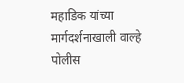महाडिक यांच्या मार्गदर्शनाखाली वाल्हे पोलीस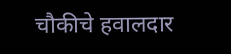चौकीचे हवालदार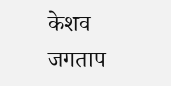केशव जगताप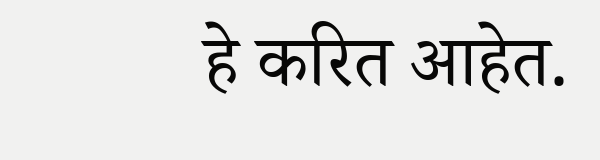हे करित आहेत.